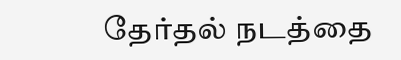தேர்தல் நடத்தை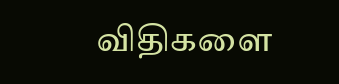விதிகளை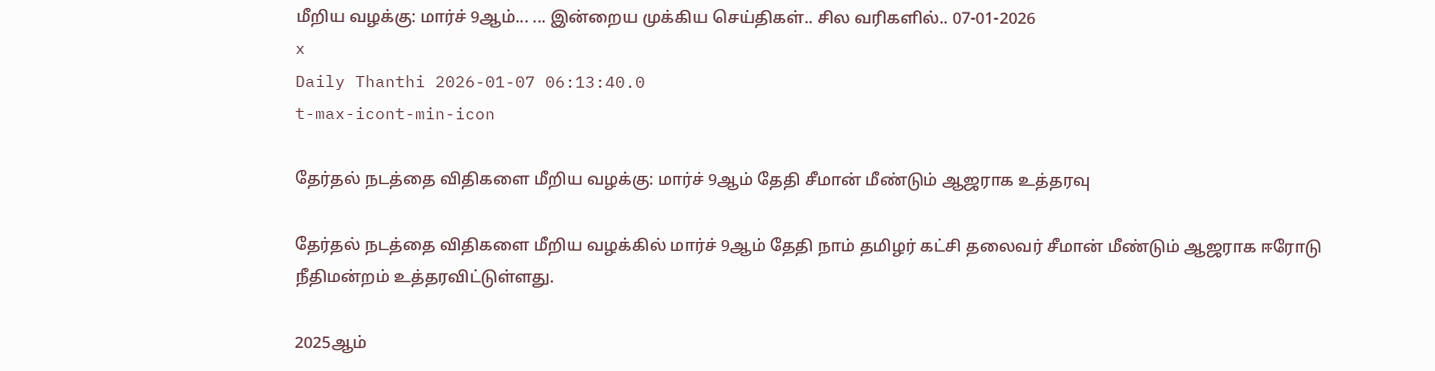மீறிய வழக்கு: மார்ச் 9ஆம்... ... இன்றைய முக்கிய செய்திகள்.. சில வரிகளில்.. 07-01-2026
x
Daily Thanthi 2026-01-07 06:13:40.0
t-max-icont-min-icon

தேர்தல் நடத்தை விதிகளை மீறிய வழக்கு: மார்ச் 9ஆம் தேதி சீமான் மீண்டும் ஆஜராக உத்தரவு

தேர்தல் நடத்தை விதிகளை மீறிய வழக்கில் மார்ச் 9ஆம் தேதி நாம் தமிழர் கட்சி தலைவர் சீமான் மீண்டும் ஆஜராக ஈரோடு நீதிமன்றம் உத்தரவிட்டுள்ளது.

2025ஆம்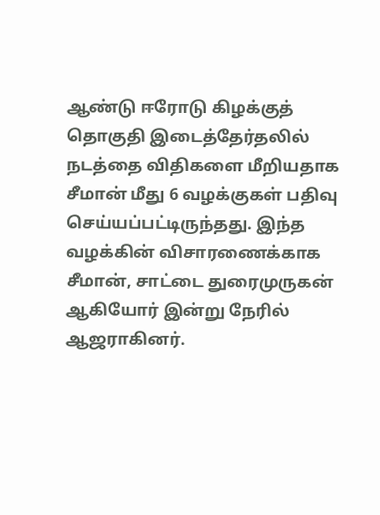ஆண்டு ஈரோடு கிழக்குத் தொகுதி இடைத்தேர்தலில் நடத்தை விதிகளை மீறியதாக சீமான் மீது 6 வழக்குகள் பதிவு செய்யப்பட்டிருந்தது. இந்த வழக்கின் விசாரணைக்காக சீமான், சாட்டை துரைமுருகன் ஆகியோர் இன்று நேரில் ஆஜராகினர்.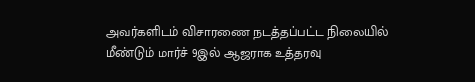அவர்களிடம் விசாரணை நடத்தப்பட்ட நிலையில் மீண்டும் மார்ச் 9இல் ஆஜராக உத்தரவு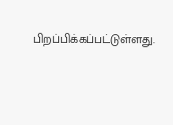பிறப்பிக்கப்பட்டுள்ளது.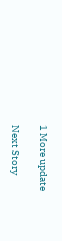1 More update

Next Story